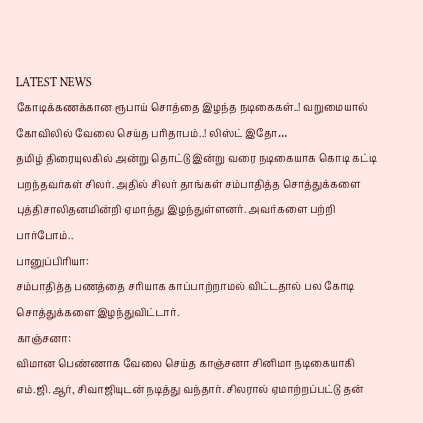LATEST NEWS
கோடிக்கணக்கான ரூபாய் சொத்தை இழந்த நடிகைகள்..! வறுமையால் கோவிலில் வேலை செய்த பரிதாபம்..! லிஸ்ட் இதோ…
தமிழ் திரையுலகில் அன்று தொட்டு இன்று வரை நடிகையாக கொடி கட்டி பறந்தவர்கள் சிலர். அதில் சிலர் தாங்கள் சம்பாதித்த சொத்துக்களை புத்திசாலிதனமின்றி ஏமாந்து இழந்துள்ளனர். அவர்களை பற்றி பார்போம்..
பானுப்பிரியா:
சம்பாதித்த பணத்தை சரியாக காப்பாற்றாமல் விட்டதால் பல கோடி சொத்துக்களை இழந்துவிட்டார்.
காஞ்சனா:
விமான பெண்ணாக வேலை செய்த காஞ்சனா சினிமா நடிகையாகி எம்.ஜி.ஆர், சிவாஜியுடன் நடித்து வந்தார். சிலரால் ஏமாற்றப்பட்டு தன்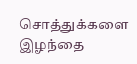சொத்துக்களை இழந்தை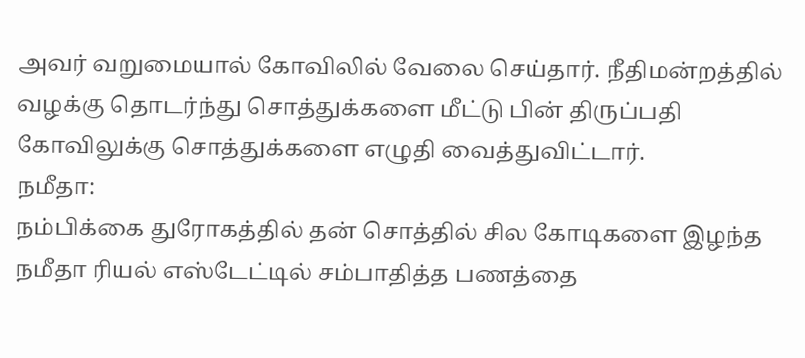அவர் வறுமையால் கோவிலில் வேலை செய்தார். நீதிமன்றத்தில் வழக்கு தொடர்ந்து சொத்துக்களை மீட்டு பின் திருப்பதி கோவிலுக்கு சொத்துக்களை எழுதி வைத்துவிட்டார்.
நமீதா:
நம்பிக்கை துரோகத்தில் தன் சொத்தில் சில கோடிகளை இழந்த நமீதா ரியல் எஸ்டேட்டில் சம்பாதித்த பணத்தை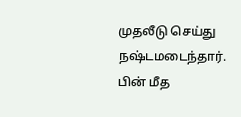முதலீடு செய்து நஷ்டமடைந்தார். பின் மீத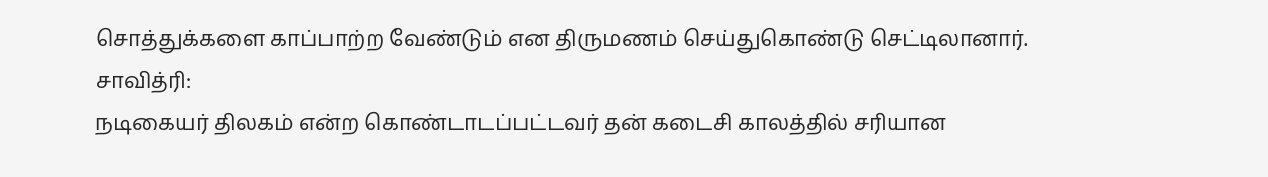சொத்துக்களை காப்பாற்ற வேண்டும் என திருமணம் செய்துகொண்டு செட்டிலானார்.
சாவித்ரி:
நடிகையர் திலகம் என்ற கொண்டாடப்பட்டவர் தன் கடைசி காலத்தில் சரியான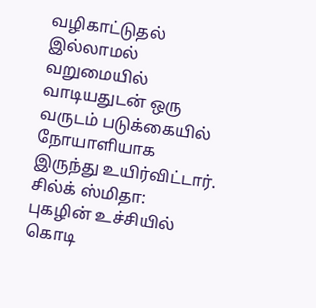வழிகாட்டுதல் இல்லாமல் வறுமையில் வாடியதுடன் ஒரு வருடம் படுக்கையில் நோயாளியாக இருந்து உயிர்விட்டார்.
சில்க் ஸ்மிதா:
புகழின் உச்சியில் கொடி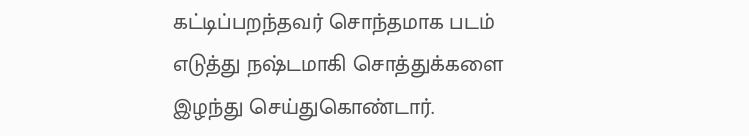கட்டிப்பறந்தவர் சொந்தமாக படம் எடுத்து நஷ்டமாகி சொத்துக்களை இழந்து செய்துகொண்டார்.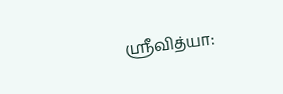ஸ்ரீவித்யா: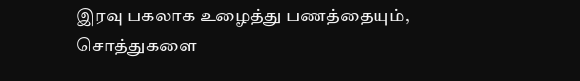இரவு பகலாக உழைத்து பணத்தையும், சொத்துகளை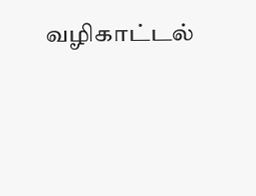வழிகாட்டல்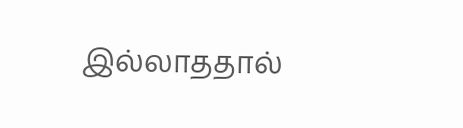இல்லாததால்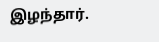இழந்தார்.